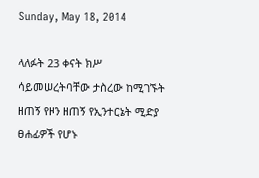Sunday, May 18, 2014

ላለፉት 23 ቀናት ክሥ ሳይመሠረትባቸው ታስረው ከሚገኙት ዘጠኝ የዞን ዘጠኝ የኢንተርኔት ሚድያ ፀሐፊዎች የሆኑ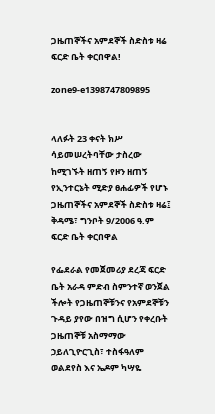ጋዜጠኞችና አምደኞች ስድስቱ ዛሬ ፍርድ ቤት ቀርበዋል!

zone9-e1398747809895


ላለፉት 23 ቀናት ክሥ ሳይመሠረትባቸው ታስረው ከሚገኙት ዘጠኝ የዞን ዘጠኝ የኢንተርኔት ሚድያ ፀሐፊዎች የሆኑ ጋዜጠኞችና አምደኞች ስድስቱ ዛሬ፤ ቅዳሜ፣ ግንቦት 9/2006 ዓ.ም ፍርድ ቤት ቀርበዋል

የፌደራል የመጀመሪያ ደረጃ ፍርድ ቤት አራዳ ምድብ ስምንተኛ ወንጀል ችሎት የጋዜጠኞቹንና የአምደኞቹን ጉዳይ ያየው በዝግ ሲሆን የቀረቡት ጋዜጠኞቹ አስማማው ኃይለጊዮርጊስ፣ ተስፋዓለም ወልደየስ እና ኤዶም ካሣዬ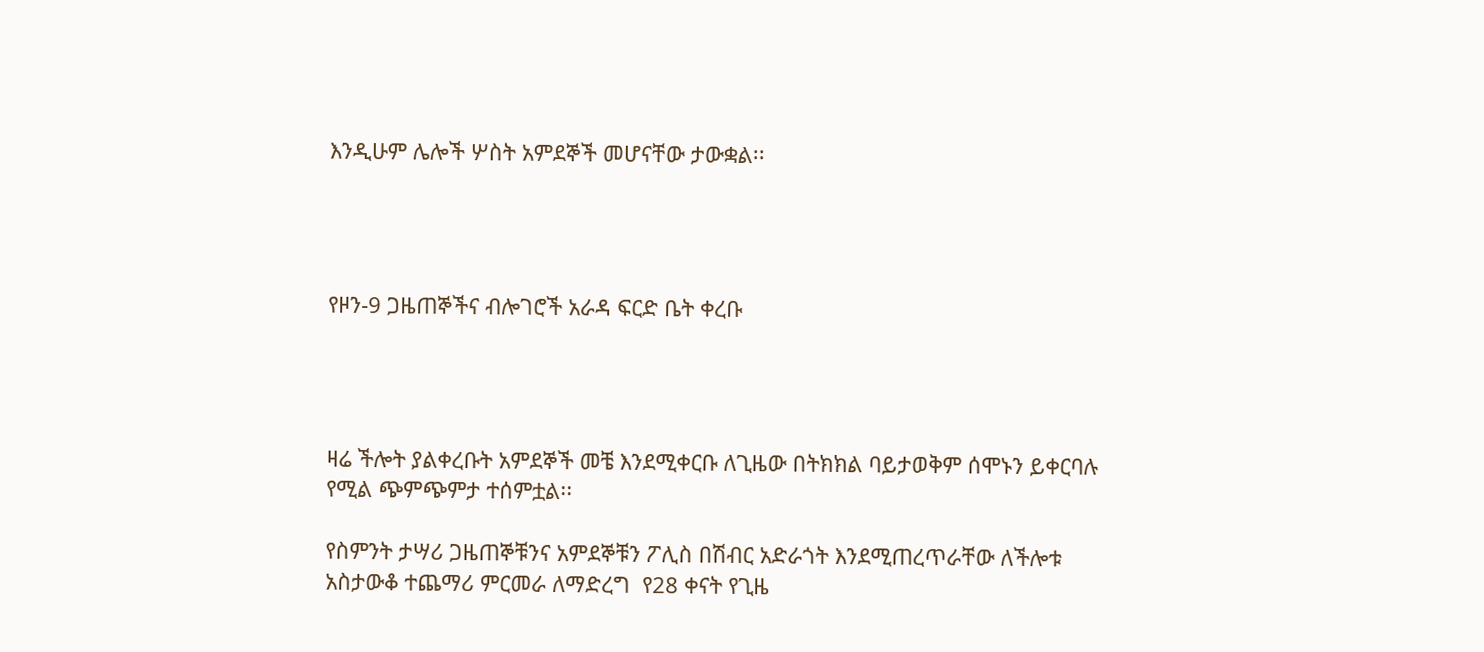እንዲሁም ሌሎች ሦስት አምደኞች መሆናቸው ታውቋል፡፡




የዞን-9 ጋዜጠኞችና ብሎገሮች አራዳ ፍርድ ቤት ቀረቡ




ዛሬ ችሎት ያልቀረቡት አምደኞች መቼ እንደሚቀርቡ ለጊዜው በትክክል ባይታወቅም ሰሞኑን ይቀርባሉ የሚል ጭምጭምታ ተሰምቷል፡፡

የስምንት ታሣሪ ጋዜጠኞቹንና አምደኞቹን ፖሊስ በሽብር አድራጎት እንደሚጠረጥራቸው ለችሎቱ አስታውቆ ተጨማሪ ምርመራ ለማድረግ  የ28 ቀናት የጊዜ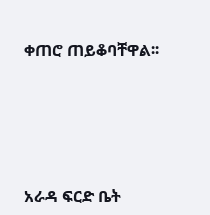ቀጠሮ ጠይቆባቸዋል፡፡





አራዳ ፍርድ ቤት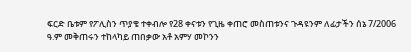ፍርድ ቤቱም የፖሊስን ጥያቄ ተቀብሎ የ28 ቀናቱን የጊዜ ቀጠሮ መስጠቱንና ጉዳዩንም ለፊታችን ሰኔ 7/2006 ዓ.ም መቅጠሩን ተከላካይ ጠበቃው አቶ አምሃ መኮንን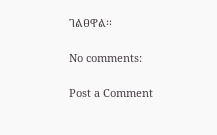ገልፀዋል፡፡

No comments:

Post a Comment